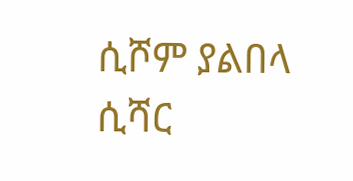ሲሾም ያልበላ ሲሻር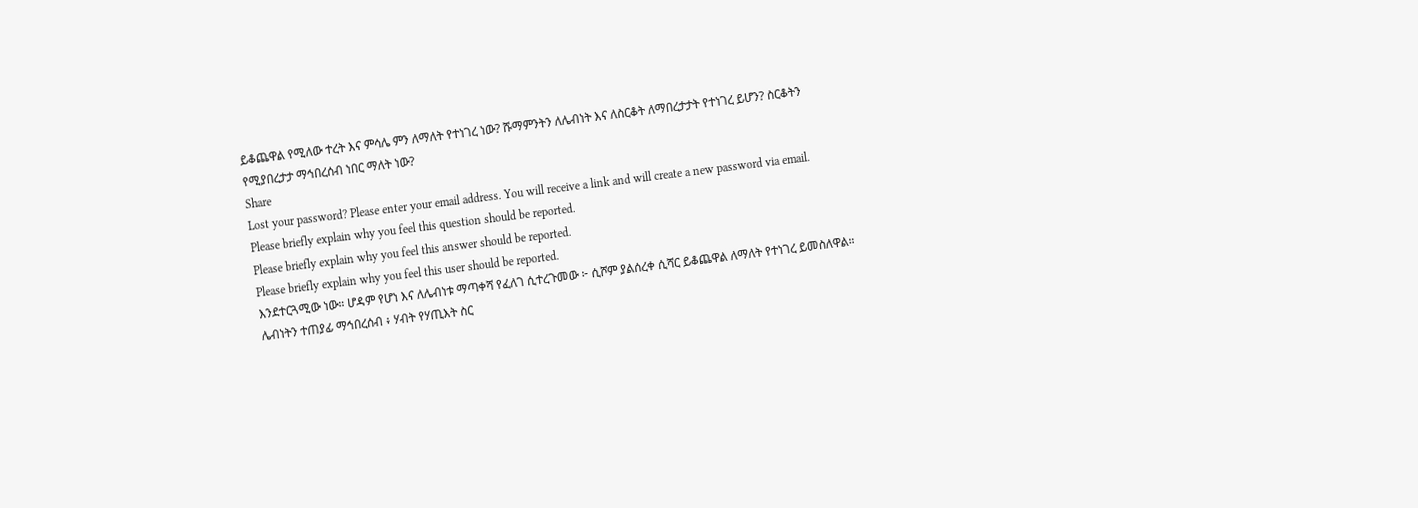ይቆጨዋል የሚለው ተረት እና ምሳሌ ምን ለማለት የተነገረ ነው? ሹማምንትን ለሌብነት እና ለስርቆት ለማበረታታት የተነገረ ይሆን? ስርቆትን የሚያበረታታ ማኅበረሰብ ነበር ማለት ነው?
Share
Lost your password? Please enter your email address. You will receive a link and will create a new password via email.
Please briefly explain why you feel this question should be reported.
Please briefly explain why you feel this answer should be reported.
Please briefly explain why you feel this user should be reported.
እንደተርጓሚው ነው። ሆዳም የሆነ እና ለሌብነቱ ማጣቀሻ የፈለገ ሲተረጉመው ፦ ሲሾም ያልሰረቀ ሲሻር ይቆጨዋል ለማለት የተነገረ ይመስለዋል።
ሌብነትን ተጠያፊ ማኅበረሰብ ፥ ሃብት የሃጢእት ስር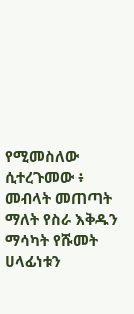የሚመስለው ሲተረጉመው ፥ መብላት መጠጣት ማለት የስራ እቅዱን ማሳካት የሹመት ሀላፊነቱን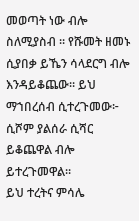መወጣት ነው ብሎ ስለሚያስብ ። የሹመት ዘመኑ ሲያበቃ ይኼን ሳላደርግ ብሎ እንዳይቆጨው። ይህ ማኀበረሰብ ሲተረጉመው፦ ሲሾም ያልሰራ ሲሻር ይቆጨዋል ብሎ ይተረጉመዋል።
ይህ ተረትና ምሳሌ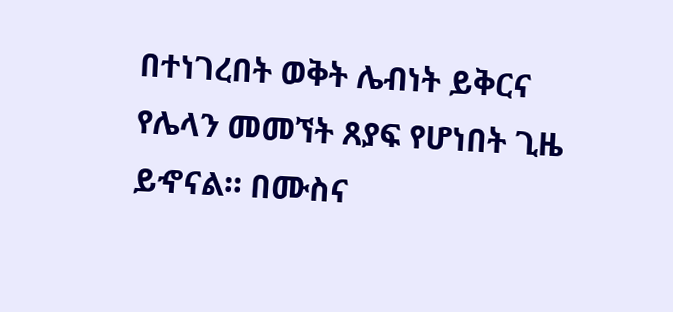በተነገረበት ወቅት ሌብነት ይቅርና የሌላን መመኘት ጸያፍ የሆነበት ጊዜ ይኆናል። በሙስና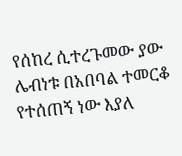የሰከረ ሲተረጉመው ያው ሌብነቱ በአበባል ተመርቆ የተሰጠኝ ነው እያለ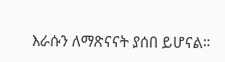እራሱን ለማጽናናት ያሰበ ይሆናል።